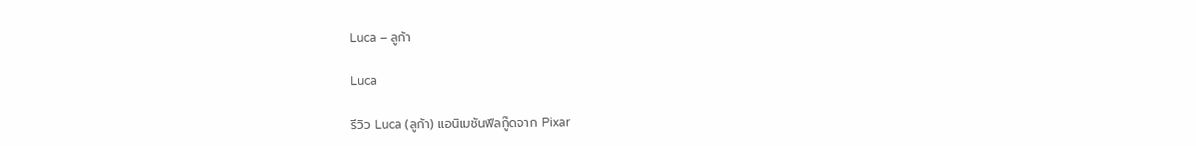Luca – ลูก้า

Luca

รีวิว Luca (ลูก้า) แอนิเมชันฟีลกู๊ดจาก Pixar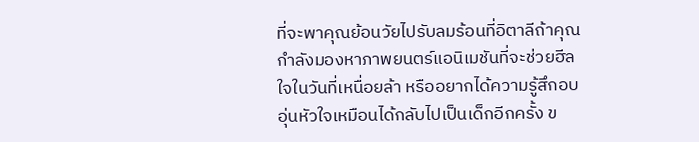ที่จะพาคุณย้อนวัยไปรับลมร้อนที่อิตาลีถ้าคุณกำลังมองหาภาพยนตร์แอนิเมชันที่จะช่วยฮีลใจในวันที่เหนื่อยล้า หรืออยากได้ความรู้สึกอบอุ่นหัวใจเหมือนได้กลับไปเป็นเด็กอีกครั้ง ข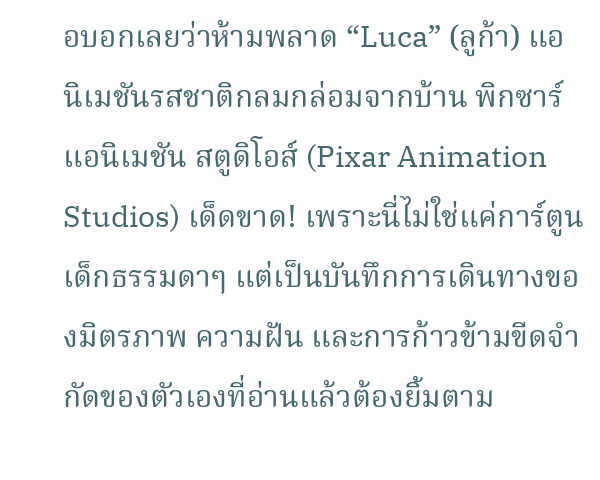อบอกเลยว่าห้ามพลาด “Luca” (ลูก้า) แอนิเมชันรสชาติกลมกล่อมจากบ้าน พิกซาร์ แอนิเมชัน สตูดิโอส์ (Pixar Animation Studios) เด็ดขาด! เพราะนี่ไม่ใช่แค่การ์ตูนเด็กธรรมดาๆ แต่เป็นบันทึกการเดินทางของมิตรภาพ ความฝัน และการก้าวข้ามขีดจำกัดของตัวเองที่อ่านแล้วต้องยิ้มตาม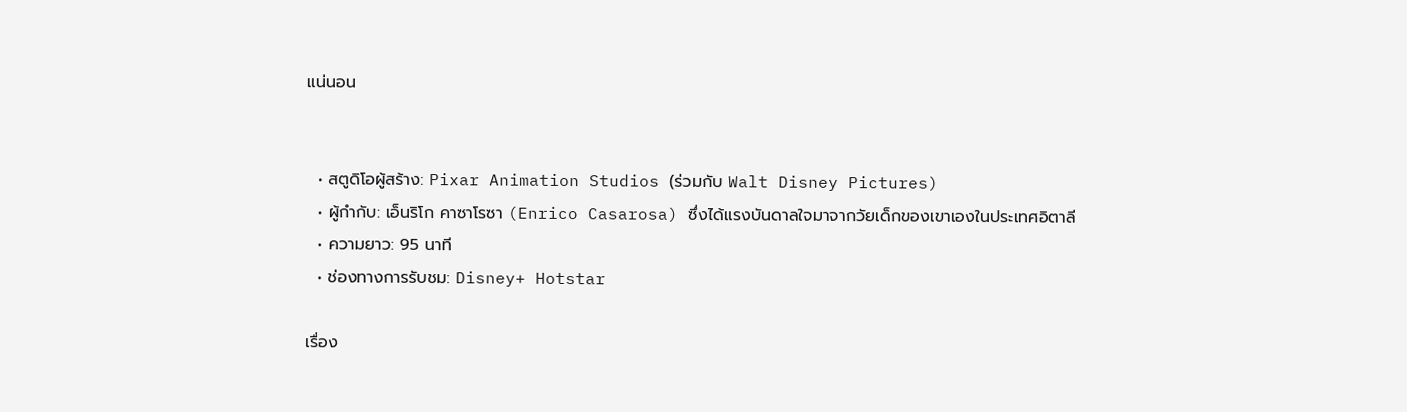แน่นอน


  • สตูดิโอผู้สร้าง: Pixar Animation Studios (ร่วมกับ Walt Disney Pictures)
  • ผู้กำกับ: เอ็นริโก คาซาโรซา (Enrico Casarosa) ซึ่งได้แรงบันดาลใจมาจากวัยเด็กของเขาเองในประเทศอิตาลี
  • ความยาว: 95 นาที
  • ช่องทางการรับชม: Disney+ Hotstar

เรื่อง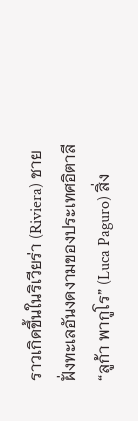ราวเกิดขึ้นในริเวียร่า (Riviera) ชายฝั่งทะเลอันงดงามของประเทศอิตาลี “ลูก้า พากูโร” (Luca Paguro) สิ่ง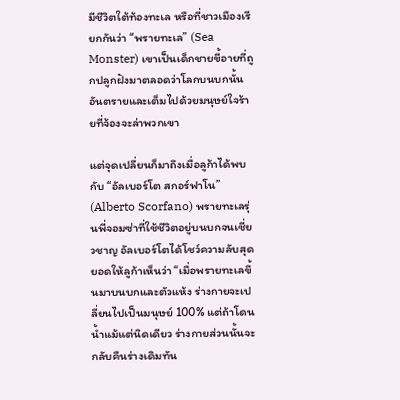มีชีวิตใต้ท้องทะเล หรือที่ชาวเมืองเรียกกันว่า “พรายทะเล” (Sea Monster) เขาเป็นเด็กชายขี้อายที่ถูกปลูกฝังมาตลอดว่าโลกบนบกนั้นอันตรายและเต็มไปด้วยมนุษย์ใจร้ายที่จ้องจะล่าพวกเขา

แต่จุดเปลี่ยนก็มาถึงเมื่อลูก้าได้พบกับ “อัลเบอร์โต สกอร์ฟาโน” (Alberto Scorfano) พรายทะเลรุ่นพี่จอมซ่าที่ใช้ชีวิตอยู่บนบกจนเชี่ยวชาญ อัลเบอร์โตได้โชว์ความลับสุดยอดให้ลูก้าเห็นว่า “เมื่อพรายทะเลขึ้นมาบนบกและตัวแห้ง ร่างกายจะเปลี่ยนไปเป็นมนุษย์ 100% แต่ถ้าโดนน้ำแม้แต่นิดเดียว ร่างกายส่วนนั้นจะกลับคืนร่างเดิมทัน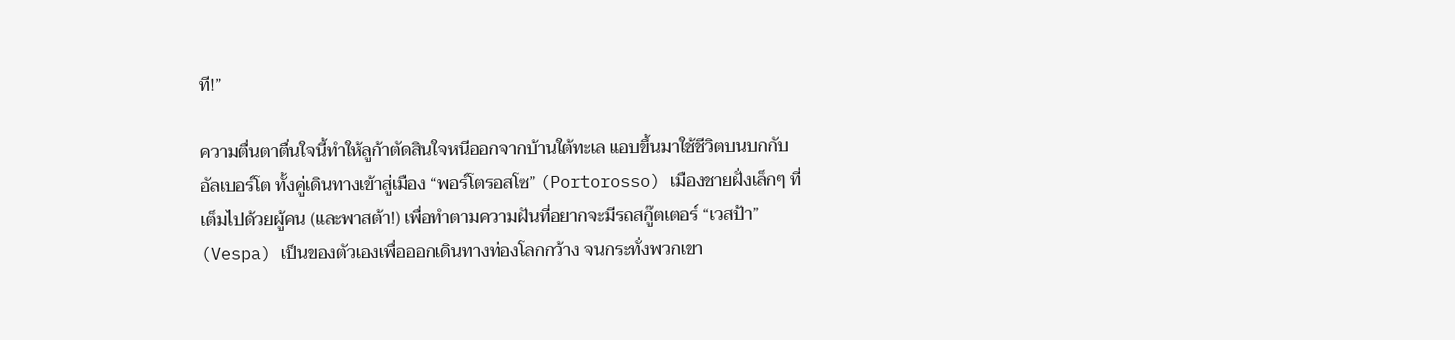ที!”

ความตื่นตาตื่นใจนี้ทำให้ลูก้าตัดสินใจหนีออกจากบ้านใต้ทะเล แอบขึ้นมาใช้ชีวิตบนบกกับอัลเบอร์โต ทั้งคู่เดินทางเข้าสู่เมือง “พอร์โตรอสโซ” (Portorosso) เมืองชายฝั่งเล็กๆ ที่เต็มไปด้วยผู้คน (และพาสต้า!) เพื่อทำตามความฝันที่อยากจะมีรถสกู๊ตเตอร์ “เวสป้า” (Vespa) เป็นของตัวเองเพื่อออกเดินทางท่องโลกกว้าง จนกระทั่งพวกเขา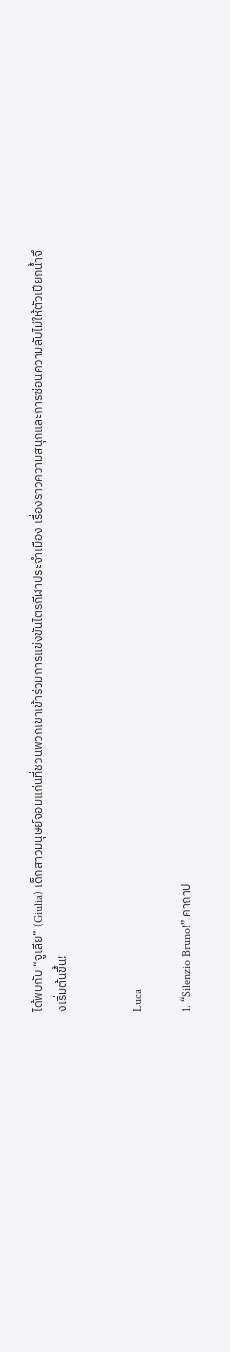ได้พบกับ “จูเลีย” (Giulia) เด็กสาวมนุษย์จอมแก่นที่ชวนพวกเขาเข้าร่วมการแข่งขันไตรกีฬาประจำเมือง เรื่องราวความสนุกและการซ่อนความลับไม่ให้ตัวเปียกน้ำจึงเริ่มต้นขึ้น!


Luca

1. “Silenzio Bruno!” คาถาป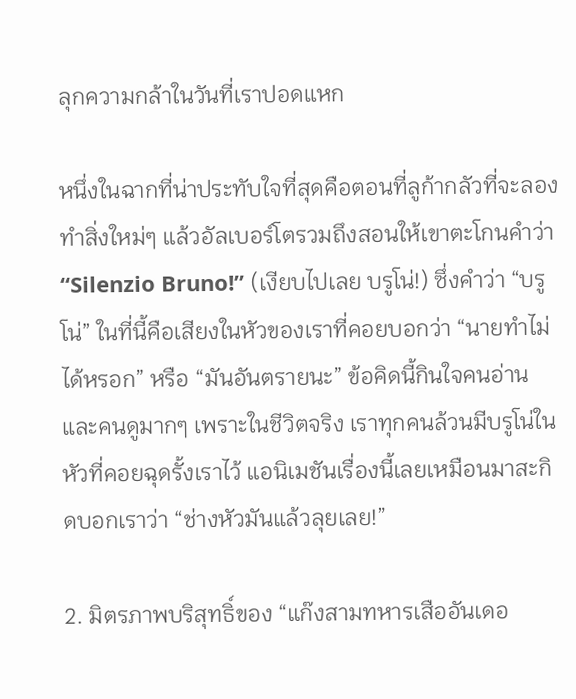ลุกความกล้าในวันที่เราปอดแหก

หนึ่งในฉากที่น่าประทับใจที่สุดคือตอนที่ลูก้ากลัวที่จะลองทำสิ่งใหม่ๆ แล้วอัลเบอร์โตรวมถึงสอนให้เขาตะโกนคำว่า “Silenzio Bruno!” (เงียบไปเลย บรูโน่!) ซึ่งคำว่า “บรูโน่” ในที่นี้คือเสียงในหัวของเราที่คอยบอกว่า “นายทำไม่ได้หรอก” หรือ “มันอันตรายนะ” ข้อคิดนี้กินใจคนอ่านและคนดูมากๆ เพราะในชีวิตจริง เราทุกคนล้วนมีบรูโน่ในหัวที่คอยฉุดรั้งเราไว้ แอนิเมชันเรื่องนี้เลยเหมือนมาสะกิดบอกเราว่า “ช่างหัวมันแล้วลุยเลย!”

2. มิตรภาพบริสุทธิ์ของ “แก๊งสามทหารเสืออันเดอ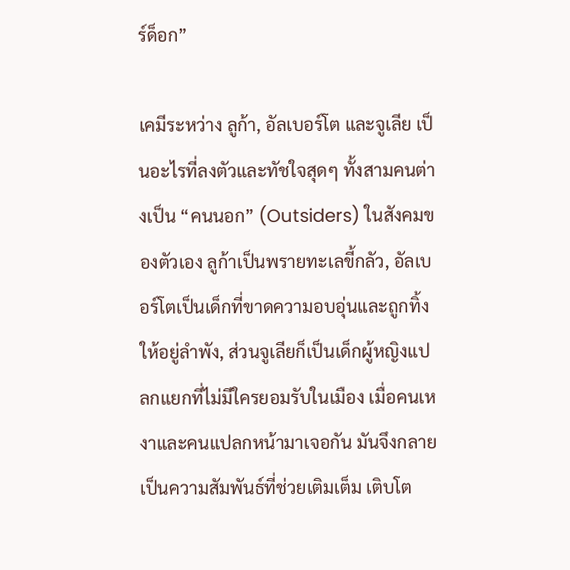ร์ด็อก”

เคมีระหว่าง ลูก้า, อัลเบอร์โต และจูเลีย เป็นอะไรที่ลงตัวและทัชใจสุดๆ ทั้งสามคนต่างเป็น “คนนอก” (Outsiders) ในสังคมของตัวเอง ลูก้าเป็นพรายทะเลขี้กลัว, อัลเบอร์โตเป็นเด็กที่ขาดความอบอุ่นและถูกทิ้งให้อยู่ลำพัง, ส่วนจูเลียก็เป็นเด็กผู้หญิงแปลกแยกที่ไม่มีใครยอมรับในเมือง เมื่อคนเหงาและคนแปลกหน้ามาเจอกัน มันจึงกลายเป็นความสัมพันธ์ที่ช่วยเติมเต็ม เติบโต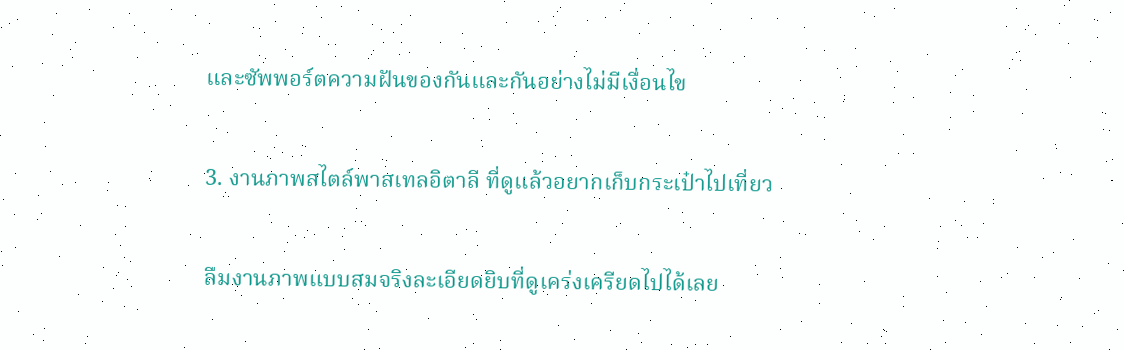และซัพพอร์ตความฝันของกันและกันอย่างไม่มีเงื่อนไข

3. งานภาพสไตล์พาสเทลอิตาลี ที่ดูแล้วอยากเก็บกระเป๋าไปเที่ยว

ลืมงานภาพแบบสมจริงละเอียดยิบที่ดูเคร่งเครียดไปได้เลย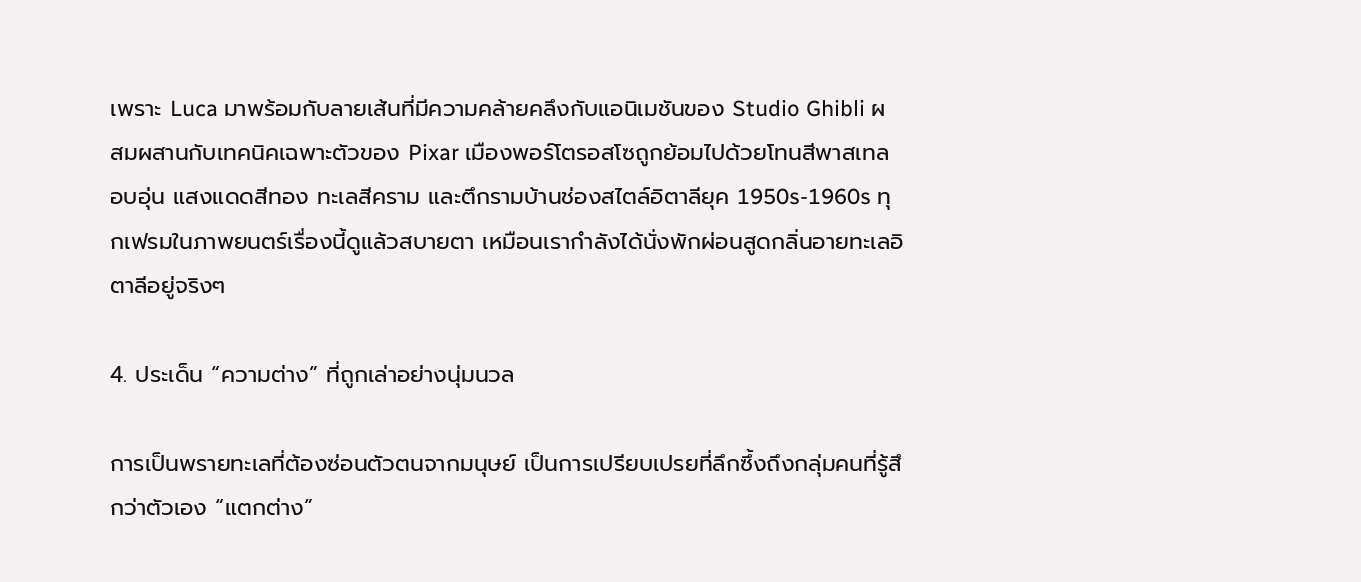เพราะ Luca มาพร้อมกับลายเส้นที่มีความคล้ายคลึงกับแอนิเมชันของ Studio Ghibli ผสมผสานกับเทคนิคเฉพาะตัวของ Pixar เมืองพอร์โตรอสโซถูกย้อมไปด้วยโทนสีพาสเทลอบอุ่น แสงแดดสีทอง ทะเลสีคราม และตึกรามบ้านช่องสไตล์อิตาลียุค 1950s-1960s ทุกเฟรมในภาพยนตร์เรื่องนี้ดูแล้วสบายตา เหมือนเรากำลังได้นั่งพักผ่อนสูดกลิ่นอายทะเลอิตาลีอยู่จริงๆ

4. ประเด็น “ความต่าง” ที่ถูกเล่าอย่างนุ่มนวล

การเป็นพรายทะเลที่ต้องซ่อนตัวตนจากมนุษย์ เป็นการเปรียบเปรยที่ลึกซึ้งถึงกลุ่มคนที่รู้สึกว่าตัวเอง “แตกต่าง”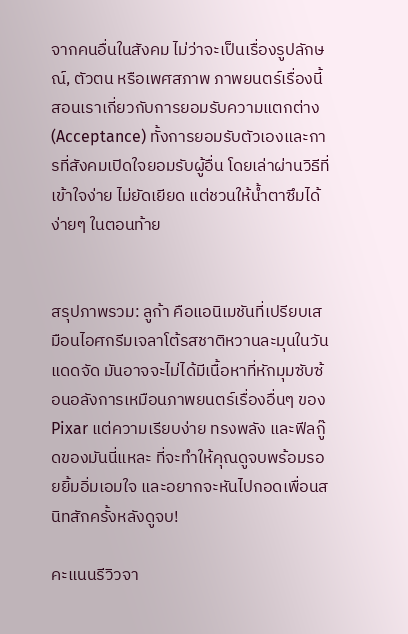จากคนอื่นในสังคม ไม่ว่าจะเป็นเรื่องรูปลักษณ์, ตัวตน หรือเพศสภาพ ภาพยนตร์เรื่องนี้สอนเราเกี่ยวกับการยอมรับความแตกต่าง (Acceptance) ทั้งการยอมรับตัวเองและการที่สังคมเปิดใจยอมรับผู้อื่น โดยเล่าผ่านวิธีที่เข้าใจง่าย ไม่ยัดเยียด แต่ชวนให้น้ำตาซึมได้ง่ายๆ ในตอนท้าย


สรุปภาพรวม: ลูก้า คือแอนิเมชันที่เปรียบเสมือนไอศกรีมเจลาโต้รสชาติหวานละมุนในวันแดดจัด มันอาจจะไม่ได้มีเนื้อหาที่หักมุมซับซ้อนอลังการเหมือนภาพยนตร์เรื่องอื่นๆ ของ Pixar แต่ความเรียบง่าย ทรงพลัง และฟีลกู๊ดของมันนี่แหละ ที่จะทำให้คุณดูจบพร้อมรอยยิ้มอิ่มเอมใจ และอยากจะหันไปกอดเพื่อนสนิทสักครั้งหลังดูจบ!

คะแนนรีวิวจา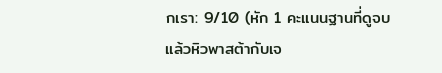กเรา: 9/10 (หัก 1 คะแนนฐานที่ดูจบแล้วหิวพาสต้ากับเจ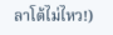ลาโต้ไม่ไหว!)